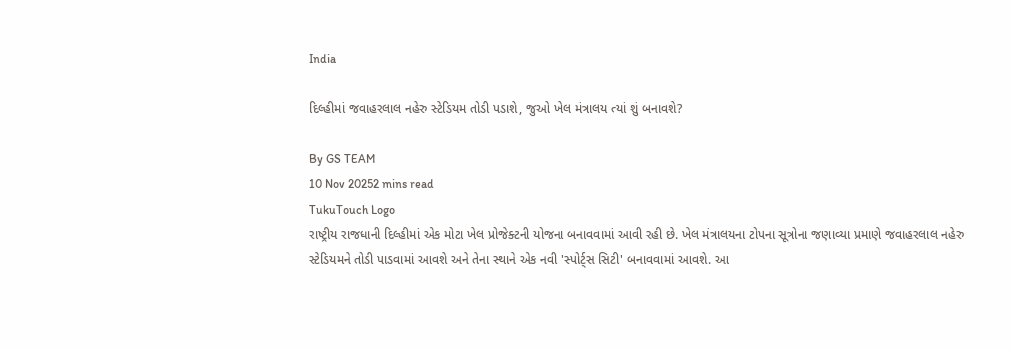India

દિલ્હીમાં જવાહરલાલ નહેરુ સ્ટેડિયમ તોડી પડાશે, જુઓ ખેલ મંત્રાલય ત્યાં શું બનાવશે?

By GS TEAM
10 Nov 20252 mins read
TukuTouch Logo
રાષ્ટ્રીય રાજધાની દિલ્હીમાં એક મોટા ખેલ પ્રોજેક્ટની યોજના બનાવવામાં આવી રહી છે. ખેલ મંત્રાલયના ટોપના સૂત્રોના જણાવ્યા પ્રમાણે જવાહરલાલ નહેરુ સ્ટેડિયમને તોડી પાડવામાં આવશે અને તેના સ્થાને એક નવી 'સ્પોર્ટ્સ સિટી' બનાવવામાં આવશે. આ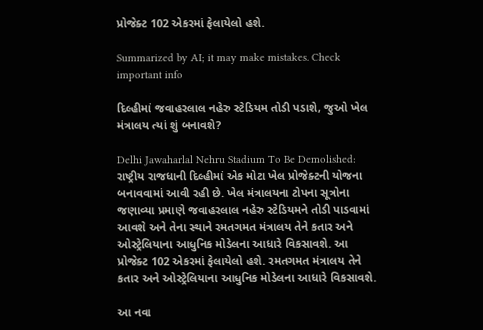પ્રોજેક્ટ 102 એકરમાં ફેલાયેલો હશે.

Summarized by AI; it may make mistakes. Check important info

દિલ્હીમાં જવાહરલાલ નહેરુ સ્ટેડિયમ તોડી પડાશે, જુઓ ખેલ મંત્રાલય ત્યાં શું બનાવશે?

Delhi Jawaharlal Nehru Stadium To Be Demolished: રાષ્ટ્રીય રાજધાની દિલ્હીમાં એક મોટા ખેલ પ્રોજેક્ટની યોજના બનાવવામાં આવી રહી છે. ખેલ મંત્રાલયના ટોપના સૂત્રોના જણાવ્યા પ્રમાણે જવાહરલાલ નહેરુ સ્ટેડિયમને તોડી પાડવામાં આવશે અને તેના સ્થાને રમતગમત મંત્રાલય તેને કતાર અને ઓસ્ટ્રેલિયાના આધુનિક મોડેલના આધારે વિકસાવશે. આ પ્રોજેક્ટ 102 એકરમાં ફેલાયેલો હશે. રમતગમત મંત્રાલય તેને કતાર અને ઓસ્ટ્રેલિયાના આધુનિક મોડેલના આધારે વિકસાવશે.

આ નવા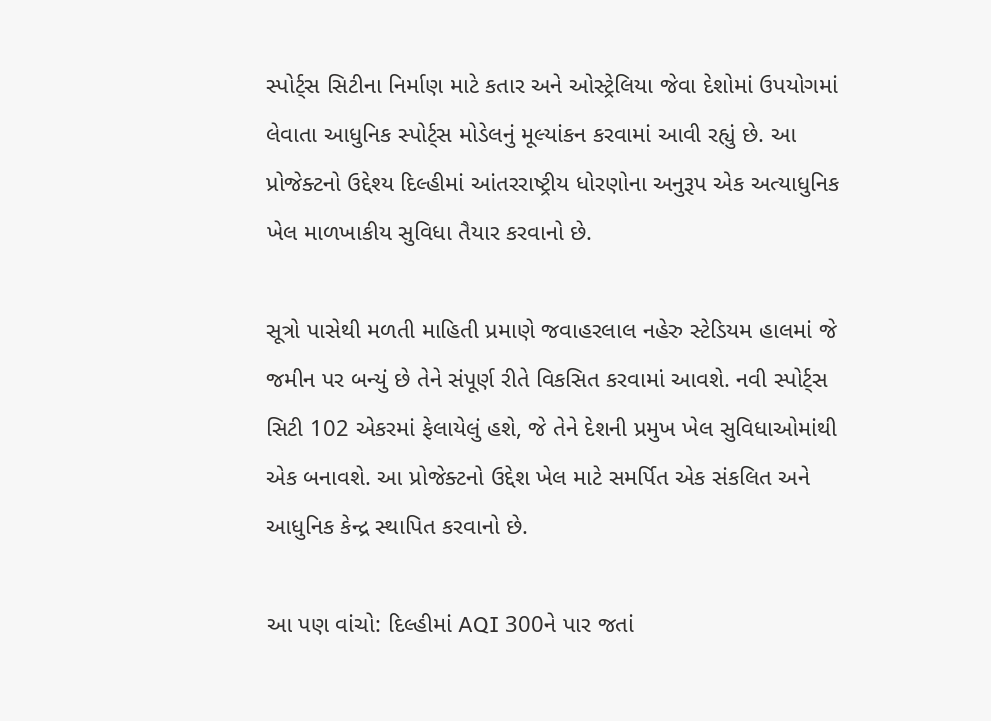સ્પોર્ટ્સ સિટીના નિર્માણ માટે કતાર અને ઓસ્ટ્રેલિયા જેવા દેશોમાં ઉપયોગમાં લેવાતા આધુનિક સ્પોર્ટ્સ મોડેલનું મૂલ્યાંકન કરવામાં આવી રહ્યું છે. આ પ્રોજેક્ટનો ઉદ્દેશ્ય દિલ્હીમાં આંતરરાષ્ટ્રીય ધોરણોના અનુરૂપ એક અત્યાધુનિક ખેલ માળખાકીય સુવિધા તૈયાર કરવાનો છે.

સૂત્રો પાસેથી મળતી માહિતી પ્રમાણે જવાહરલાલ નહેરુ સ્ટેડિયમ હાલમાં જે જમીન પર બન્યું છે તેને સંપૂર્ણ રીતે વિકસિત કરવામાં આવશે. નવી સ્પોર્ટ્સ સિટી 102 એકરમાં ફેલાયેલું હશે, જે તેને દેશની પ્રમુખ ખેલ સુવિધાઓમાંથી એક બનાવશે. આ પ્રોજેક્ટનો ઉદ્દેશ ખેલ માટે સમર્પિત એક સંકલિત અને આધુનિક કેન્દ્ર સ્થાપિત કરવાનો છે.

આ પણ વાંચો: દિલ્હીમાં AQI 300ને પાર જતાં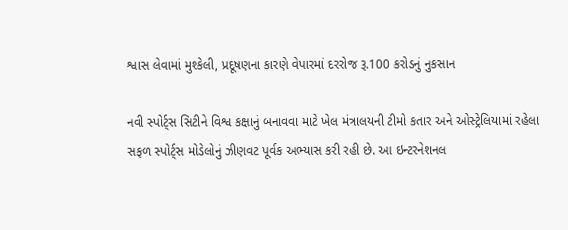શ્વાસ લેવામાં મુશ્કેલી, પ્રદૂષણના કારણે વેપારમાં દરરોજ રૂ.100 કરોડનું નુકસાન

નવી સ્પોર્ટ્સ સિટીને વિશ્વ કક્ષાનું બનાવવા માટે ખેલ મંત્રાલયની ટીમો કતાર અને ઓસ્ટ્રેલિયામાં રહેલા સફળ સ્પોર્ટ્સ મોડેલોનું ઝીણવટ પૂર્વક અભ્યાસ કરી રહી છે. આ ઇન્ટરનેશનલ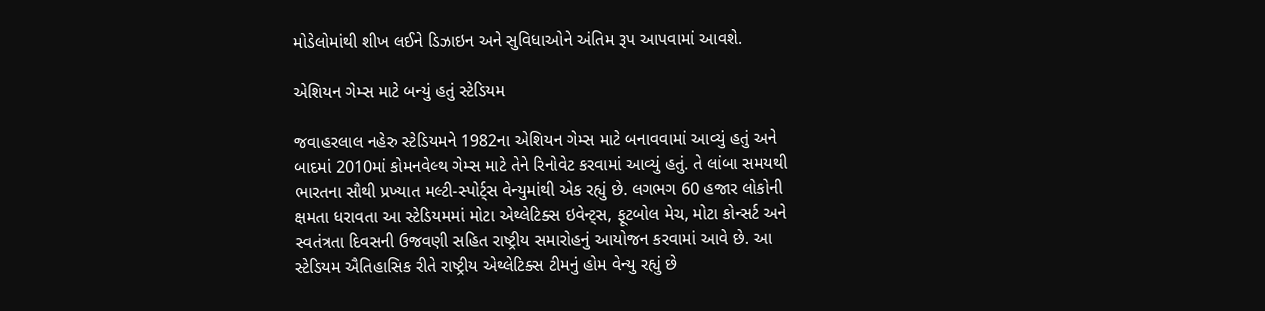મોડેલોમાંથી શીખ લઈને ડિઝાઇન અને સુવિધાઓને અંતિમ રૂપ આપવામાં આવશે.

એશિયન ગેમ્સ માટે બન્યું હતું સ્ટેડિયમ

જવાહરલાલ નહેરુ સ્ટેડિયમને 1982ના એશિયન ગેમ્સ માટે બનાવવામાં આવ્યું હતું અને બાદમાં 2010માં કોમનવેલ્થ ગેમ્સ માટે તેને રિનોવેટ કરવામાં આવ્યું હતું. તે લાંબા સમયથી ભારતના સૌથી પ્રખ્યાત મલ્ટી-સ્પોર્ટ્સ વેન્યુમાંથી એક રહ્યું છે. લગભગ 60 હજાર લોકોની ક્ષમતા ધરાવતા આ સ્ટેડિયમમાં મોટા એથ્લેટિક્સ ઇવેન્ટ્સ, ફૂટબોલ મેચ, મોટા કોન્સર્ટ અને સ્વતંત્રતા દિવસની ઉજવણી સહિત રાષ્ટ્રીય સમારોહનું આયોજન કરવામાં આવે છે. આ સ્ટેડિયમ ઐતિહાસિક રીતે રાષ્ટ્રીય એથ્લેટિક્સ ટીમનું હોમ વેન્યુ રહ્યું છે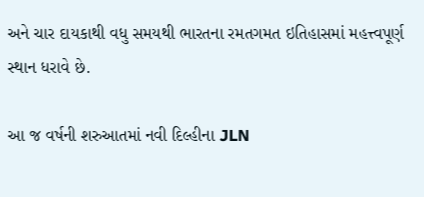અને ચાર દાયકાથી વધુ સમયથી ભારતના રમતગમત ઇતિહાસમાં મહત્ત્વપૂર્ણ સ્થાન ધરાવે છે.

આ જ વર્ષની શરુઆતમાં નવી દિલ્હીના JLN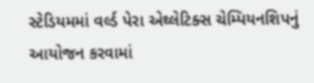સ્ટેડિયમમાં વર્લ્ડ પેરા એથ્લેટિક્સ ચેમ્પિયનશિપનું આયોજન કરવામાં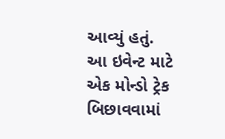આવ્યું હતું. આ ઇવેન્ટ માટે એક મોન્ડો ટ્રેક બિછાવવામાં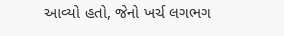આવ્યો હતો, જેનો ખર્ચ લગભગ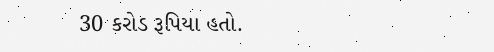30 કરોડ રૂપિયા હતો.